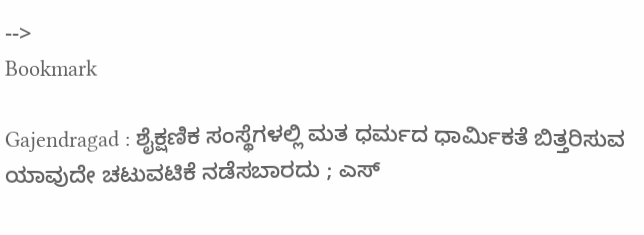-->
Bookmark

Gajendragad : ಶೈಕ್ಷಣಿಕ ಸಂಸ್ಥೆಗಳಲ್ಲಿ ಮತ ಧರ್ಮದ ಧಾರ್ಮಿಕತೆ ಬಿತ್ತರಿಸುವ ಯಾವುದೇ ಚಟುವಟಿಕೆ ನಡೆಸಬಾರದು ; ಎಸ್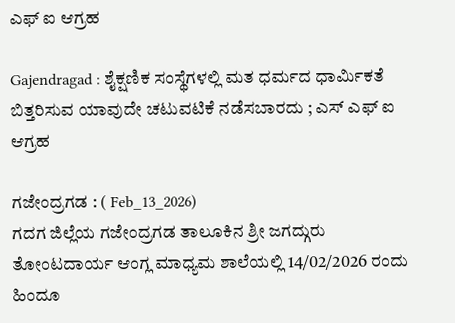ಎಫ್ ಐ ಆಗ್ರಹ

Gajendragad : ಶೈಕ್ಷಣಿಕ ಸಂಸ್ಥೆಗಳಲ್ಲಿ ಮತ ಧರ್ಮದ ಧಾರ್ಮಿಕತೆ ಬಿತ್ತರಿಸುವ ಯಾವುದೇ ಚಟುವಟಿಕೆ ನಡೆಸಬಾರದು ; ಎಸ್ ಎಫ್ ಐ  ಆಗ್ರಹ

ಗಜೇಂದ್ರಗಡ : ( Feb_13_2026)
ಗದಗ ಜಿಲ್ಲೆಯ ಗಜೇಂದ್ರಗಡ ತಾಲೂಕಿನ ಶ್ರೀ ಜಗದ್ಗುರು ತೋಂಟದಾರ್ಯ ಆಂಗ್ಲ ಮಾಧ್ಯಮ ಶಾಲೆಯಲ್ಲಿ 14/02/2026 ರಂದು ಹಿಂದೂ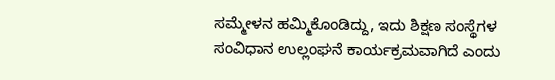ಸಮ್ಮೇಳನ ಹಮ್ಮಿಕೊಂಡಿದ್ದು, ಇದು ಶಿಕ್ಷಣ ಸಂಸ್ಥೆಗಳ ಸಂವಿಧಾನ ಉಲ್ಲಂಘನೆ ಕಾರ್ಯಕ್ರಮವಾಗಿದೆ ಎಂದು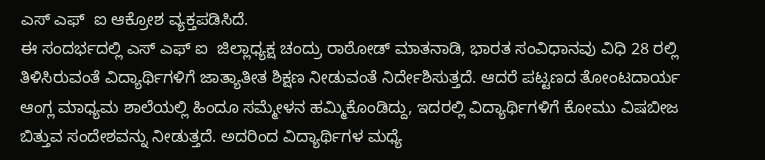ಎಸ್ ಎಫ್  ಐ ಆಕ್ರೋಶ ವ್ಯಕ್ತಪಡಿಸಿದೆ.
ಈ ಸಂದರ್ಭದಲ್ಲಿ ಎಸ್ ಎಫ್ ಐ  ಜಿಲ್ಲಾಧ್ಯಕ್ಷ ಚಂದ್ರು ರಾಠೋಡ್ ಮಾತನಾಡಿ, ಭಾರತ ಸಂವಿಧಾನವು ವಿಧಿ 28 ರಲ್ಲಿ ತಿಳಿಸಿರುವಂತೆ ವಿದ್ಯಾರ್ಥಿಗಳಿಗೆ ಜಾತ್ಯಾತೀತ ಶಿಕ್ಷಣ ನೀಡುವಂತೆ ನಿರ್ದೇಶಿಸುತ್ತದೆ. ಆದರೆ ಪಟ್ಟಣದ ತೋಂಟದಾರ್ಯ ಆಂಗ್ಲ ಮಾಧ್ಯಮ ಶಾಲೆಯಲ್ಲಿ ಹಿಂದೂ ಸಮ್ಮೇಳನ ಹಮ್ಮಿಕೊಂಡಿದ್ದು, ಇದರಲ್ಲಿ ವಿದ್ಯಾರ್ಥಿಗಳಿಗೆ ಕೋಮು ವಿಷಬೀಜ ಬಿತ್ತುವ ಸಂದೇಶವನ್ನು ನೀಡುತ್ತದೆ. ಅದರಿಂದ ವಿದ್ಯಾರ್ಥಿಗಳ ಮಧ್ಯೆ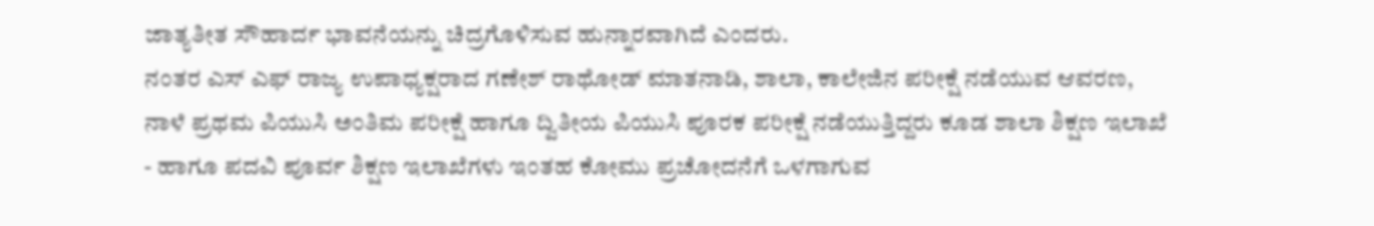ಜಾತ್ಯತೀತ ಸೌಹಾರ್ದ ಭಾವನೆಯನ್ನು ಚಿದ್ರಗೊಳಿಸುವ ಹುನ್ನಾರವಾಗಿದೆ ಎಂದರು.
ನಂತರ ಎಸ್ ಎಫ್ ರಾಜ್ಯ ಉಪಾಧ್ಯಕ್ಷರಾದ ಗಣೇಶ್ ರಾಥೋಡ್ ಮಾತನಾಡಿ, ಶಾಲಾ, ಕಾಲೇಜಿನ ಪರೀಕ್ಷೆ ನಡೆಯುವ ಆವರಣ, ನಾಳೆ ಪ್ರಥಮ ಪಿಯುಸಿ ಅಂತಿಮ ಪರೀಕ್ಷೆ ಹಾಗೂ ದ್ವಿತೀಯ ಪಿಯುಸಿ ಪೂರಕ ಪರೀಕ್ಷೆ ನಡೆಯುತ್ತಿದ್ದರು ಕೂಡ ಶಾಲಾ ಶಿಕ್ಷಣ ಇಲಾಖೆ - ಹಾಗೂ ಪದವಿ ಪೂರ್ವ ಶಿಕ್ಷಣ ಇಲಾಖೆಗಳು ಇಂತಹ ಕೋಮು ಪ್ರಚೋದನೆಗೆ ಒಳಗಾಗುವ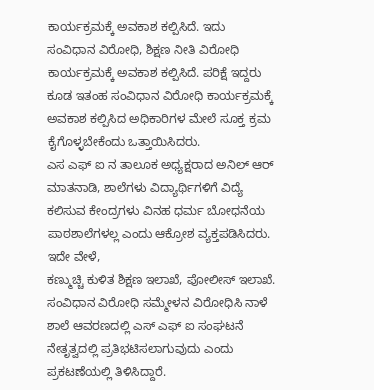ಕಾರ್ಯಕ್ರಮಕ್ಕೆ ಅವಕಾಶ ಕಲ್ಪಿಸಿದೆ. ಇದು ಸಂವಿಧಾನ ವಿರೋಧಿ, ಶಿಕ್ಷಣ ನೀತಿ ವಿರೋಧಿ ಕಾರ್ಯಕ್ರಮಕ್ಕೆ ಅವಕಾಶ ಕಲ್ಪಿಸಿದೆ. ಪರಿಕ್ಷೆ ಇದ್ದರು ಕೂಡ ಇತಂಹ ಸಂವಿಧಾನ ವಿರೋಧಿ ಕಾರ್ಯಕ್ರಮಕ್ಕೆ ಅವಕಾಶ ಕಲ್ಪಿಸಿದ ಅಧಿಕಾರಿಗಳ ಮೇಲೆ ಸೂಕ್ತ ಕ್ರಮ ಕೈಗೊಳ್ಳಬೇಕೆಂದು ಒತ್ತಾಯಿಸಿದರು.
ಎಸ ಎಫ್ ಐ ನ ತಾಲೂಕ ಅಧ್ಯಕ್ಷರಾದ ಅನಿಲ್ ಆರ್ ಮಾತನಾಡಿ, ಶಾಲೆಗಳು ವಿದ್ಯಾರ್ಥಿಗಳಿಗೆ ವಿದ್ಯೆ ಕಲಿಸುವ ಕೇಂದ್ರಗಳು ವಿನಹ ಧರ್ಮ ಬೋಧನೆಯ ಪಾಠಶಾಲೆಗಳಲ್ಲ ಎಂದು ಆಕ್ರೋಶ ವ್ಯಕ್ತಪಡಿಸಿದರು. ಇದೇ ವೇಳೆ,
ಕಣ್ಮುಚ್ಚಿ ಕುಳಿತ ಶಿಕ್ಷಣ ಇಲಾಖೆ, ಪೋಲೀಸ್ ಇಲಾಖೆ. ಸಂವಿಧಾನ ವಿರೋಧಿ ಸಮ್ಮೇಳನ ವಿರೋಧಿಸಿ ನಾಳೆ ಶಾಲೆ ಆವರಣದಲ್ಲಿ ಎಸ್ ಎಫ್ ಐ ಸಂಘಟನೆ ನೇತೃತ್ವದಲ್ಲಿ ಪ್ರತಿಭಟಿಸಲಾಗುವುದು ಎಂದು ಪ್ರಕಟಣೆಯಲ್ಲಿ ತಿಳಿಸಿದ್ದಾರೆ.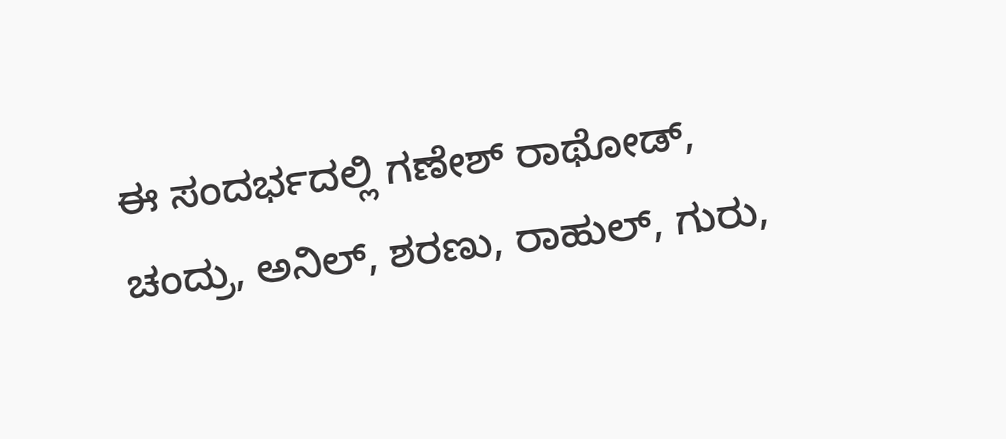ಈ ಸಂದರ್ಭದಲ್ಲಿ ಗಣೇಶ್ ರಾಥೋಡ್, ಚಂದ್ರು, ಅನಿಲ್, ಶರಣು, ರಾಹುಲ್, ಗುರು,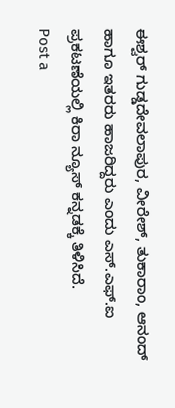ಈಶ್ವರ್ ಗುಡ್ಡದೇವಲಾಪುರ, ವೀರೇಶ್, ತುಕಾರಾಂ, ಆನಂದ್ ಹಾಗೂ ಇತರರು ಹಾಜರಿದ್ದರು ಎಂದು ಎಸ್.ಎಫ್.ಐ ಪ್ರಕಟಣೆಯಲ್ಲಿ ಕಿರಾ ನ್ಯೂಸ್ ಕನ್ನಡಕ್ಕೆ ತಿಳಿಸಿದೆ.
Post a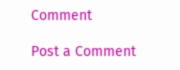Comment

Post a Comment